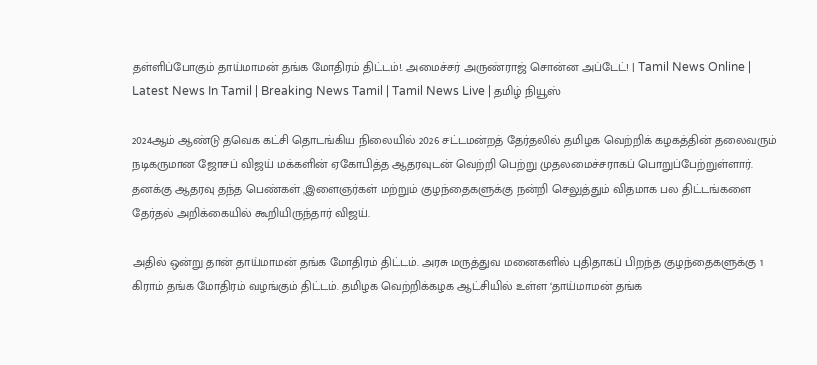தள்ளிப்போகும் தாய்மாமன் தங்க மோதிரம் திட்டம்!. அமைச்சர் அருண்ராஜ் சொன்ன அப்டேட்! | Tamil News Online | Latest News In Tamil | Breaking News Tamil | Tamil News Live | தமிழ் நியூஸ்

2024ஆம் ஆண்டு தவெக கட்சி தொடங்கிய நிலையில் 2026 சட்டமன்றத் தேர்தலில் தமிழக வெற்றிக் கழகத்தின் தலைவரும் நடிகருமான ஜோசப் விஜய் மக்களின் ஏகோபித்த ஆதரவுடன் வெற்றி பெற்று முதலமைச்சராகப் பொறுப்பேற்றுள்ளார். தனக்கு ஆதரவு தந்த பெண்கள் ,இளைஞர்கள் மற்றும் குழந்தைகளுக்கு நன்றி செலுத்தும் விதமாக பல திட்டங்களை தேர்தல் அறிக்கையில் கூறியிருந்தார் விஜய்.

அதில் ஒன்று தான் தாய்மாமன் தங்க மோதிரம் திட்டம். அரசு மருத்துவ மனைகளில் புதிதாகப் பிறந்த குழந்தைகளுக்கு 1 கிராம் தங்க மோதிரம் வழங்கும் திட்டம். தமிழக வெற்றிக்கழக ஆட்சியில் உள்ள ‘தாய்மாமன் தங்க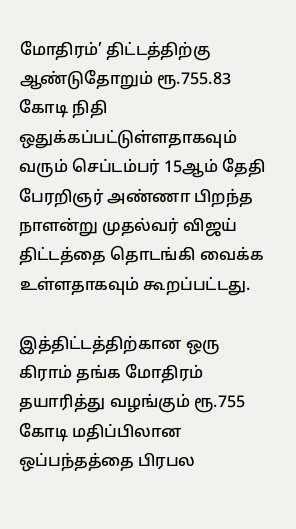மோதிரம்’ திட்டத்திற்கு ஆண்டுதோறும் ரூ.755.83 கோடி நிதி ஒதுக்கப்பட்டுள்ளதாகவும் வரும் செப்டம்பர் 15ஆம் தேதி பேரறிஞர் அண்ணா பிறந்த நாளன்று முதல்வர் விஜய் திட்டத்தை தொடங்கி வைக்க உள்ளதாகவும் கூறப்பட்டது.

இத்திட்டத்திற்கான ஒரு கிராம் தங்க மோதிரம் தயாரித்து வழங்கும் ரூ.755 கோடி மதிப்பிலான ஒப்பந்தத்தை பிரபல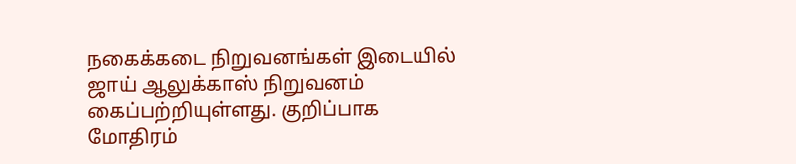நகைக்கடை நிறுவனங்கள் இடையில் ஜாய் ஆலுக்காஸ் நிறுவனம் கைப்பற்றியுள்ளது. குறிப்பாக மோதிரம்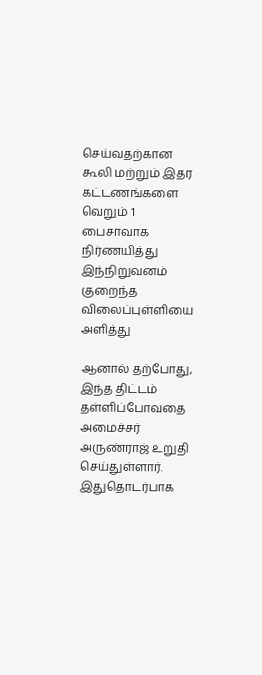செய்வதற்கான கூலி மற்றும் இதர கட்டணங்களை வெறும் 1 பைசாவாக நிர்ணயித்து இந்நிறுவனம் குறைந்த விலைப்புள்ளியை அளித்து

ஆனால் தற்போது, இந்த திட்டம் தள்ளிப்போவதை அமைச்சர் அருண்ராஜ் உறுதி செய்துள்ளார். இதுதொடர்பாக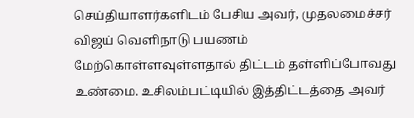செய்தியாளர்களிடம் பேசிய அவர், முதலமைச்சர் விஜய் வெளிநாடு பயணம் மேற்கொள்ளவுள்ளதால் திட்டம் தள்ளிப்போவது உண்மை. உசிலம்பட்டியில் இத்திட்டத்தை அவர்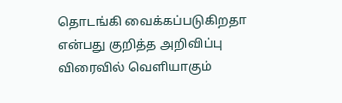தொடங்கி வைக்கப்படுகிறதா என்பது குறித்த அறிவிப்பு விரைவில் வெளியாகும்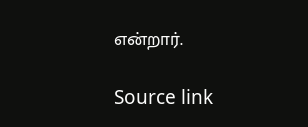என்றார்.

Source link